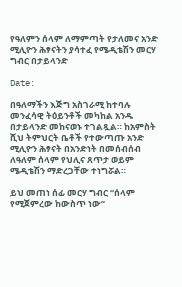የዓለምን ሰላም ለማምጣት የታለመና አንድ ሚሊዮን ሕፃናትን ያሳተፈ የሜዲቴሽን መርሃ ግብር በታይላንድ

Date:

በዓለማችን እጅግ አስገራሚ ከተባሉ መንፈሳዊ ትዕይንቶች መካከል አንዱ በታይላንድ መከናወኑ ተገልጿል። ከአምስት ሺህ ትምህርት ቤቶች የተውጣጡ አንድ ሚሊዮን ሕፃናት በአንድነት በመሰብሰብ ለዓለም ሰላም የህሊና ጸጥታ ወይም ሜዲቴሽን ማድረጋቸው ተነግሯል።

ይህ መጠነ ሰፊ መርሃ ግብር “ሰላም የሚጀምረው ከውስጥ ነው”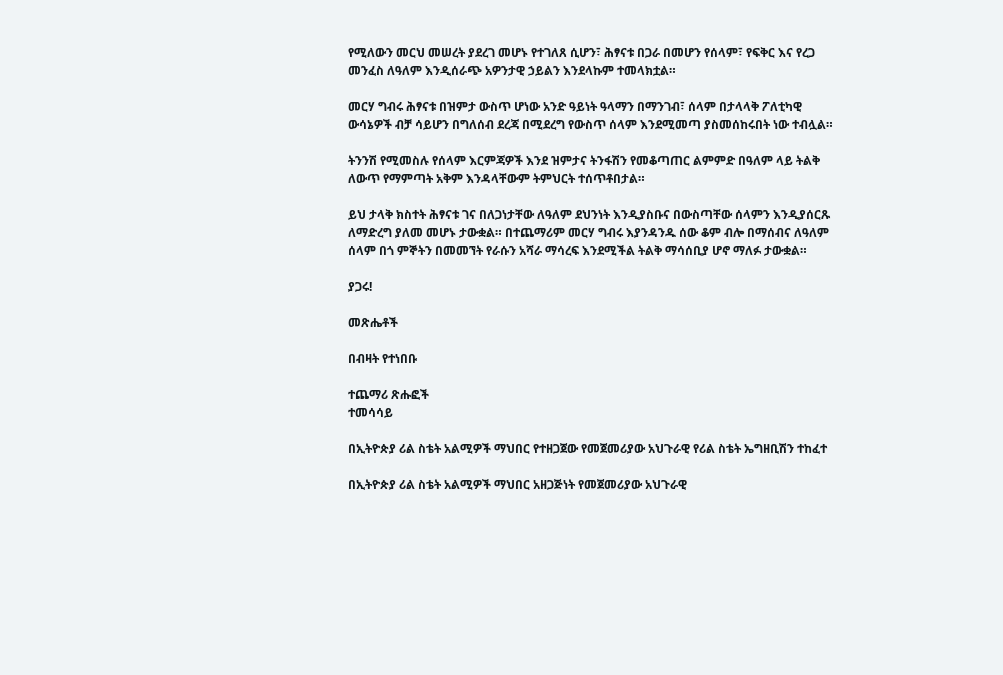የሚለውን መርህ መሠረት ያደረገ መሆኑ የተገለጸ ሲሆን፣ ሕፃናቱ በጋራ በመሆን የሰላም፣ የፍቅር እና የረጋ መንፈስ ለዓለም እንዲሰራጭ አዎንታዊ ኃይልን እንደላኩም ተመላክቷል።

መርሃ ግብሩ ሕፃናቱ በዝምታ ውስጥ ሆነው አንድ ዓይነት ዓላማን በማንገብ፣ ሰላም በታላላቅ ፖለቲካዊ ውሳኔዎች ብቻ ሳይሆን በግለሰብ ደረጃ በሚደረግ የውስጥ ሰላም እንደሚመጣ ያስመሰከሩበት ነው ተብሏል።

ትንንሽ የሚመስሉ የሰላም እርምጃዎች እንደ ዝምታና ትንፋሽን የመቆጣጠር ልምምድ በዓለም ላይ ትልቅ ለውጥ የማምጣት አቅም እንዳላቸውም ትምህርት ተሰጥቶበታል።

ይህ ታላቅ ክስተት ሕፃናቱ ገና በለጋነታቸው ለዓለም ደህንነት እንዲያስቡና በውስጣቸው ሰላምን እንዲያሰርጹ ለማድረግ ያለመ መሆኑ ታውቋል። በተጨማሪም መርሃ ግብሩ እያንዳንዱ ሰው ቆም ብሎ በማሰብና ለዓለም ሰላም በጎ ምኞትን በመመኘት የራሱን አሻራ ማሳረፍ እንደሚችል ትልቅ ማሳሰቢያ ሆኖ ማለፉ ታውቋል።

ያጋሩ!

መጽሔቶች

በብዛት የተነበቡ

ተጨማሪ ጽሑፎች
ተመሳሳይ

በኢትዮጵያ ሪል ስቴት አልሚዎች ማህበር የተዘጋጀው የመጀመሪያው አህጉራዊ የሪል ስቴት ኤግዘቢሽን ተከፈተ

በኢትዮጵያ ሪል ስቴት አልሚዎች ማህበር አዘጋጅነት የመጀመሪያው አህጉራዊ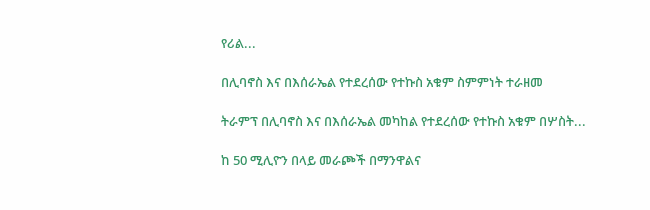የሪል...

በሊባኖስ እና በእሰራኤል የተደረሰው የተኩስ አቁም ስምምነት ተራዘመ

ትራምፕ በሊባኖስ እና በእሰራኤል መካከል የተደረሰው የተኩስ አቁም በሦስት...

ከ 50 ሚሊዮን በላይ መራጮች በማንዋልና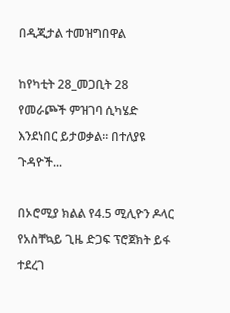በዲጂታል ተመዝግበዋል

ከየካቲት 28_መጋቢት 28 የመራጮች ምዝገባ ሲካሄድ እንደነበር ይታወቃል። በተለያዩ ጉዳዮች...

በኦሮሚያ ክልል የ4.5 ሚሊዮን ዶላር የአስቸኳይ ጊዜ ድጋፍ ፕሮጀክት ይፋ ተደረገ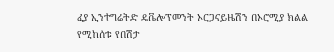ፈያ ኢንተግሬትድ ዴቬሎፕመንት ኦርጋናይዜሽን በኦሮሚያ ክልል የሚከሰቱ የበሽታ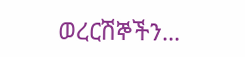ወረርሽኞችን...